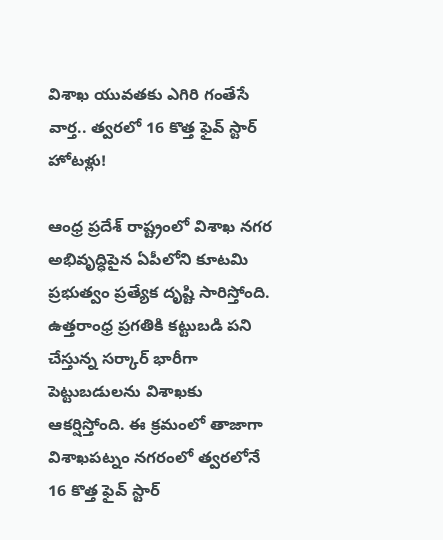విశాఖ యువతకు ఎగిరి గంతేసే వార్త.. త్వరలో 16 కొత్త ఫైవ్ స్టార్ హోటళ్లు!

ఆంధ్ర ప్రదేశ్ రాష్ట్రంలో విశాఖ నగర అభివృద్ధిపైన ఏపీలోని కూటమి ప్రభుత్వం ప్రత్యేక దృష్టి సారిస్తోంది. ఉత్తరాంధ్ర ప్రగతికి కట్టుబడి పని చేస్తున్న సర్కార్ భారీగా పెట్టుబడులను విశాఖకు ఆకర్షిస్తోంది. ఈ క్రమంలో తాజాగా విశాఖపట్నం నగరంలో త్వరలోనే 16 కొత్త ఫైవ్ స్టార్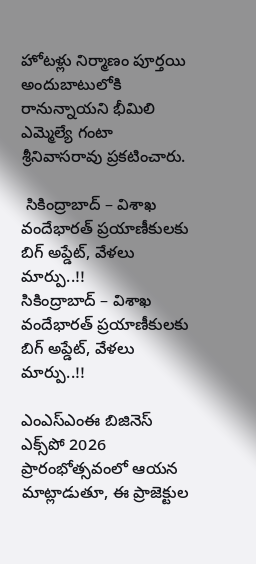హోటళ్లు నిర్మాణం పూర్తయి అందుబాటులోకి రానున్నాయని భీమిలి ఎమ్మెల్యే గంటా శ్రీనివాసరావు ప్రకటించారు.

 సికింద్రాబాద్ – విశాఖ వందేభారత్ ప్రయాణీకులకు బిగ్ అప్డేట్, వేళలు మార్పు..!!
సికింద్రాబాద్ – విశాఖ వందేభారత్ ప్రయాణీకులకు బిగ్ అప్డేట్, వేళలు మార్పు..!!

ఎంఎస్ఎంఈ బిజినెస్ ఎక్స్‌పో 2026 ప్రారంభోత్సవంలో ఆయన మాట్లాడుతూ, ఈ ప్రాజెక్టుల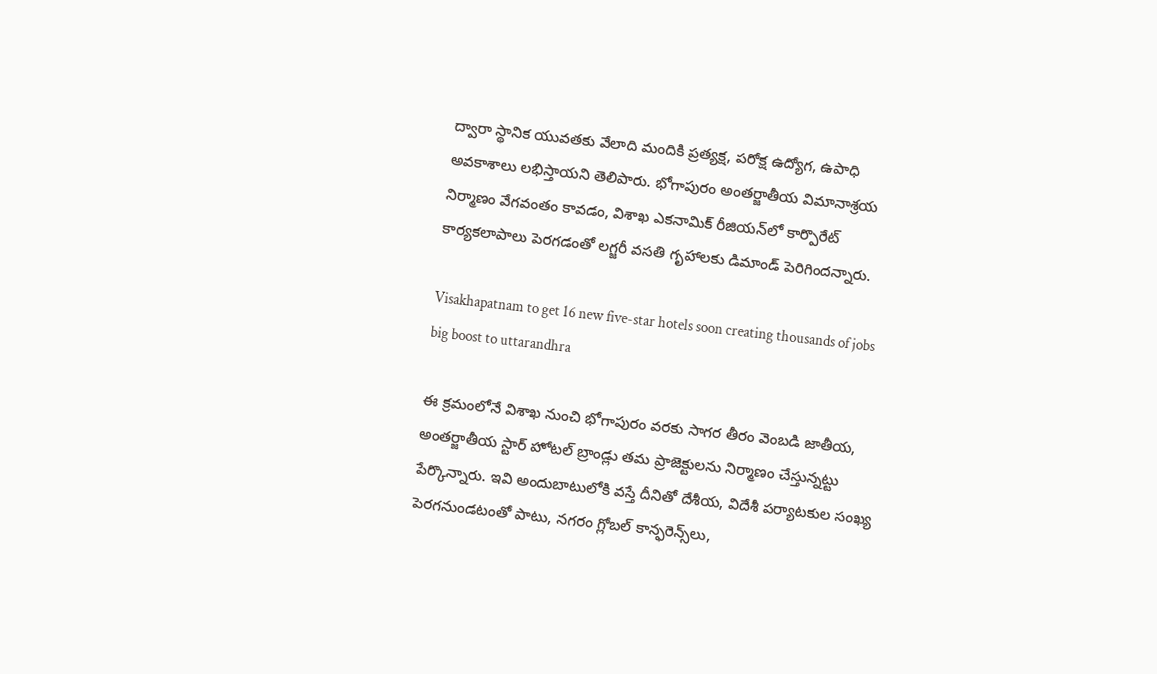ద్వారా స్థానిక యువతకు వేలాది మందికి ప్రత్యక్ష, పరోక్ష ఉద్యోగ, ఉపాధి అవకాశాలు లభిస్తాయని తెలిపారు. భోగాపురం అంతర్జాతీయ విమానాశ్రయ నిర్మాణం వేగవంతం కావడం, విశాఖ ఎకనామిక్ రీజియన్‌లో కార్పొరేట్ కార్యకలాపాలు పెరగడంతో లగ్జరీ వసతి గృహాలకు డిమాండ్ పెరిగిందన్నారు.

Visakhapatnam to get 16 new five-star hotels soon creating thousands of jobs big boost to uttarandhra

ఈ క్రమంలోనే విశాఖ నుంచి భోగాపురం వరకు సాగర తీరం వెంబడి జాతీయ, అంతర్జాతీయ స్టార్ హోటల్ బ్రాండ్లు తమ ప్రాజెక్టులను నిర్మాణం చేస్తున్నట్టు పేర్కొన్నారు. ఇవి అందుబాటులోకి వస్తే దీనితో దేశీయ, విదేశీ పర్యాటకుల సంఖ్య పెరగనుండటంతో పాటు, నగరం గ్లోబల్ కాన్ఫరెన్స్‌లు,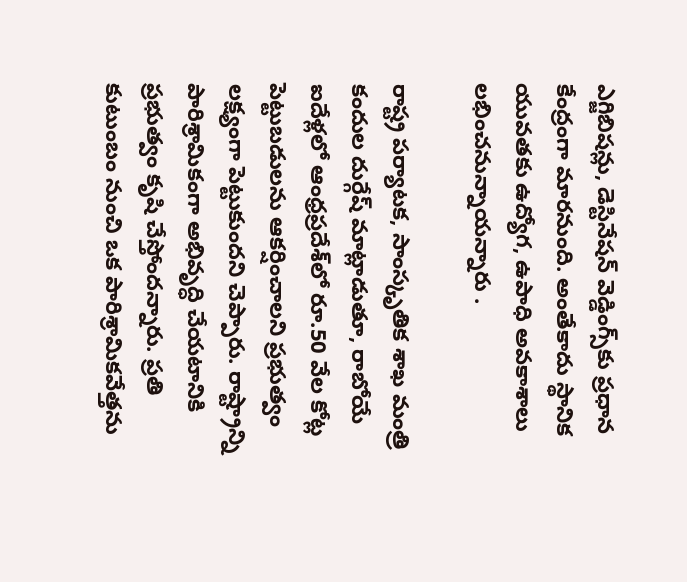ఎగ్జిబిషన్లు, డెస్టినేషన్ వెడ్డింగ్స్‌కు ప్రధాన కేంద్రంగా మారనుంది. అంతేకాదు స్థానిక యువతకు ఉద్యోగ, ఉపాధి అవకాశాలు లభించనున్నాయన్నారు .

రాష్ట్ర పర్యాటక, సాంస్కృతిక శాఖ మంత్రి కందుల దుర్గేష్ మాట్లాడుతూ, రాబోయే ఐదేళ్లలో ఆంధ్రప్రదేశ్‌లో రూ.50 వేల కోట్ల పెట్టుబడులను ఆకర్షించాలని ప్రభుత్వం లక్ష్యంగా పెట్టుకుందని చెప్పారు. రాష్ట్రాన్ని పారిశ్రామికంగా అభివృద్ధి చేయటానికి ప్రభుత్వం కృషి చేస్తోందన్నారు. ప్రతి కుటుంబం నుంచి ఒక పారిశ్రామికవేత్తను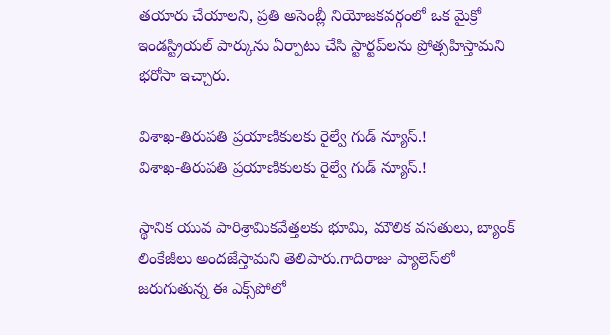తయారు చేయాలని, ప్రతి అసెంబ్లీ నియోజకవర్గంలో ఒక మైక్రో ఇండస్ట్రియల్ పార్కును ఏర్పాటు చేసి స్టార్టప్‌లను ప్రోత్సహిస్తామని భరోసా ఇచ్చారు.

విశాఖ-తిరుపతి ప్రయాణికులకు రైల్వే గుడ్ న్యూస్.!
విశాఖ-తిరుపతి ప్రయాణికులకు రైల్వే గుడ్ న్యూస్.!

స్థానిక యువ పారిశ్రామికవేత్తలకు భూమి, మౌలిక వసతులు, బ్యాంక్ లింకేజీలు అందజేస్తామని తెలిపారు.గాదిరాజు ప్యాలెస్‌లో జరుగుతున్న ఈ ఎక్స్‌పోలో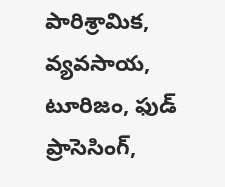పారిశ్రామిక, వ్యవసాయ, టూరిజం, ఫుడ్ ప్రాసెసింగ్,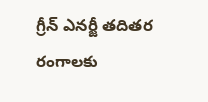గ్రీన్ ఎనర్జీ తదితర రంగాలకు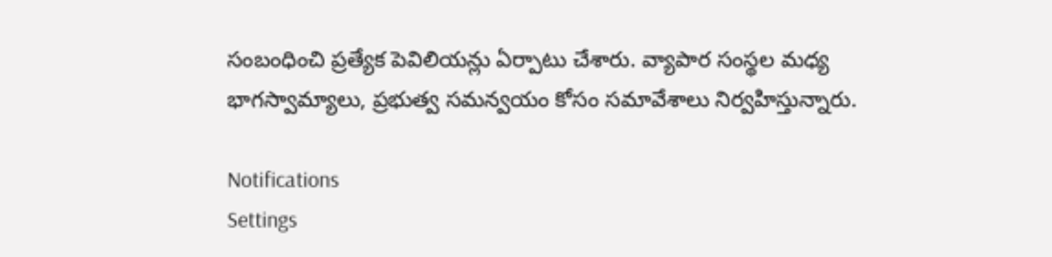సంబంధించి ప్రత్యేక పెవిలియన్లు ఏర్పాటు చేశారు. వ్యాపార సంస్థల మధ్య భాగస్వామ్యాలు, ప్రభుత్వ సమన్వయం కోసం సమావేశాలు నిర్వహిస్తున్నారు.

Notifications
Settings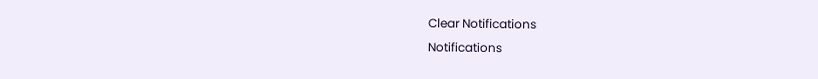Clear Notifications
Notifications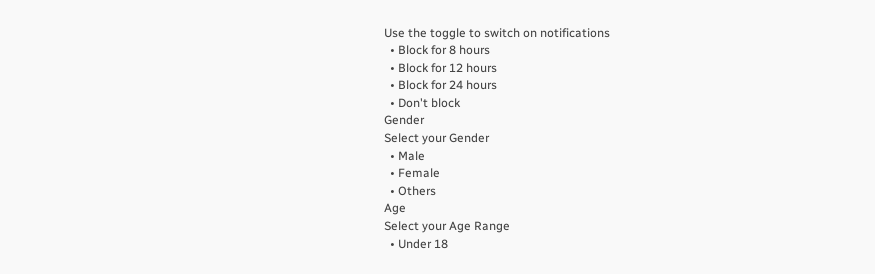Use the toggle to switch on notifications
  • Block for 8 hours
  • Block for 12 hours
  • Block for 24 hours
  • Don't block
Gender
Select your Gender
  • Male
  • Female
  • Others
Age
Select your Age Range
  • Under 18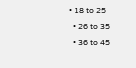• 18 to 25
  • 26 to 35
  • 36 to 45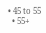• 45 to 55
  • 55+